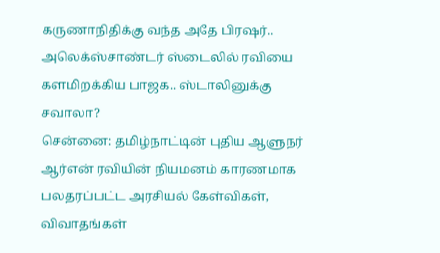கருணாநிதிக்கு வந்த அதே பிரஷர்.. அலெக்ஸ்சாண்டர் ஸ்டைலில் ரவியை களமிறக்கிய பாஜக.. ஸ்டாலினுக்கு சவாலா?
சென்னை: தமிழ்நாட்டின் புதிய ஆளுநர் ஆர்என் ரவியின் நியமனம் காரணமாக பலதரப்பட்ட அரசியல் கேள்விகள், விவாதங்கள்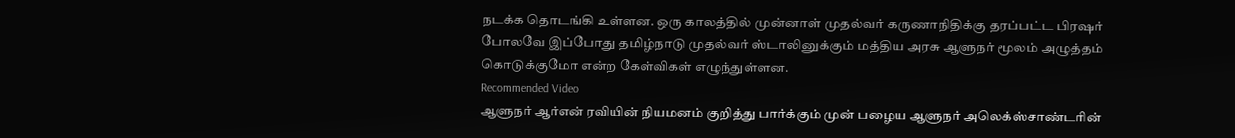நடக்க தொடங்கி உள்ளன. ஒரு காலத்தில் முன்னாள் முதல்வர் கருணாநிதிக்கு தரப்பட்ட பிரஷர் போலவே இப்போது தமிழ்நாடு முதல்வர் ஸ்டாலினுக்கும் மத்திய அரசு ஆளுநர் மூலம் அழுத்தம் கொடுக்குமோ என்ற கேள்விகள் எழுந்துள்ளன.
Recommended Video
ஆளுநர் ஆர்என் ரவியின் நியமனம் குறித்து பார்க்கும் முன் பழைய ஆளுநர் அலெக்ஸ்சாண்டரின்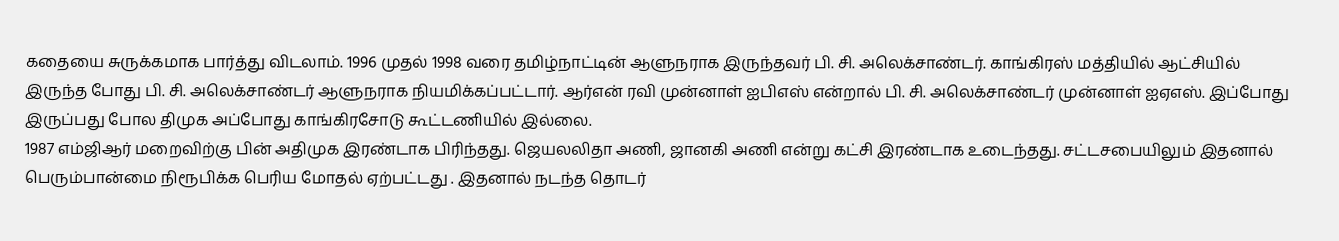கதையை சுருக்கமாக பார்த்து விடலாம். 1996 முதல் 1998 வரை தமிழ்நாட்டின் ஆளுநராக இருந்தவர் பி. சி. அலெக்சாண்டர். காங்கிரஸ் மத்தியில் ஆட்சியில் இருந்த போது பி. சி. அலெக்சாண்டர் ஆளுநராக நியமிக்கப்பட்டார். ஆர்என் ரவி முன்னாள் ஐபிஎஸ் என்றால் பி. சி. அலெக்சாண்டர் முன்னாள் ஐஏஎஸ். இப்போது இருப்பது போல திமுக அப்போது காங்கிரசோடு கூட்டணியில் இல்லை.
1987 எம்ஜிஆர் மறைவிற்கு பின் அதிமுக இரண்டாக பிரிந்தது. ஜெயலலிதா அணி, ஜானகி அணி என்று கட்சி இரண்டாக உடைந்தது. சட்டசபையிலும் இதனால் பெரும்பான்மை நிரூபிக்க பெரிய மோதல் ஏற்பட்டது . இதனால் நடந்த தொடர்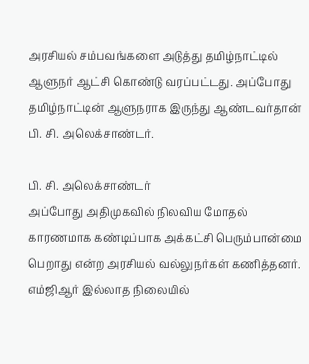அரசியல் சம்பவங்களை அடுத்து தமிழ்நாட்டில் ஆளுநர் ஆட்சி கொண்டு வரப்பட்டது. அப்போது தமிழ்நாட்டின் ஆளுநராக இருந்து ஆண்டவர்தான் பி. சி. அலெக்சாண்டர்.

பி. சி. அலெக்சாண்டர்
அப்போது அதிமுகவில் நிலவிய மோதல் காரணமாக கண்டிப்பாக அக்கட்சி பெரும்பான்மை பெறாது என்ற அரசியல் வல்லுநர்கள் கணித்தனர். எம்ஜிஆர் இல்லாத நிலையில்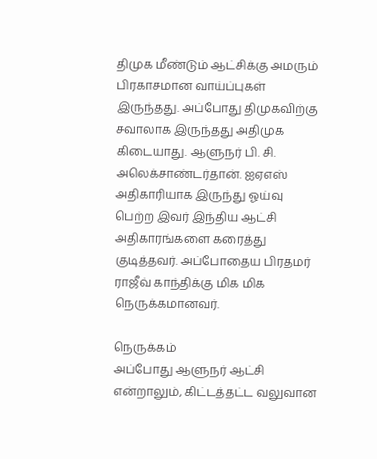திமுக மீண்டும் ஆட்சிக்கு அமரும் பிரகாசமான வாய்ப்புகள் இருந்தது. அப்போது திமுகவிற்கு சவாலாக இருந்தது அதிமுக கிடையாது. ஆளுநர் பி. சி. அலெக்சாண்டர்தான். ஐஏஎஸ் அதிகாரியாக இருந்து ஓய்வு பெற்ற இவர் இந்திய ஆட்சி அதிகாரங்களை கரைத்து குடித்தவர். அப்போதைய பிரதமர் ராஜீவ் காந்திக்கு மிக மிக நெருக்கமானவர்.

நெருக்கம்
அப்போது ஆளுநர் ஆட்சி என்றாலும், கிட்டத்தட்ட வலுவான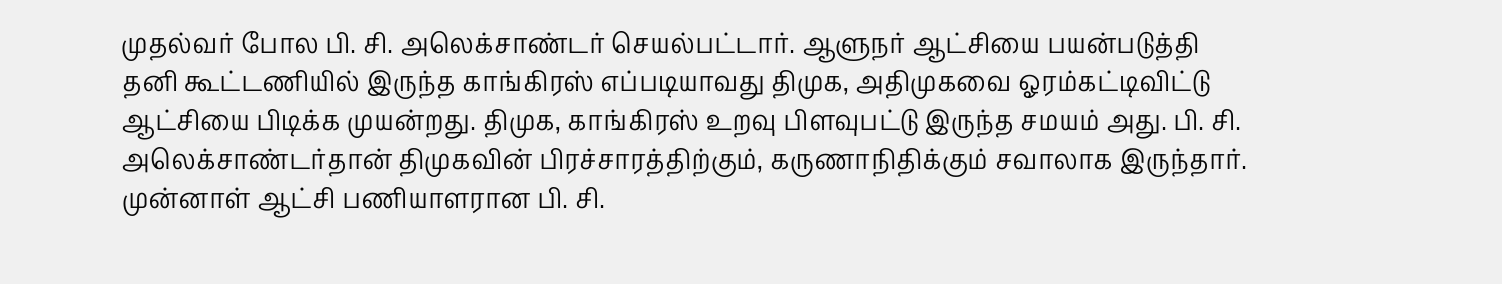முதல்வர் போல பி. சி. அலெக்சாண்டர் செயல்பட்டார். ஆளுநர் ஆட்சியை பயன்படுத்தி தனி கூட்டணியில் இருந்த காங்கிரஸ் எப்படியாவது திமுக, அதிமுகவை ஓரம்கட்டிவிட்டு ஆட்சியை பிடிக்க முயன்றது. திமுக, காங்கிரஸ் உறவு பிளவுபட்டு இருந்த சமயம் அது. பி. சி. அலெக்சாண்டர்தான் திமுகவின் பிரச்சாரத்திற்கும், கருணாநிதிக்கும் சவாலாக இருந்தார். முன்னாள் ஆட்சி பணியாளரான பி. சி.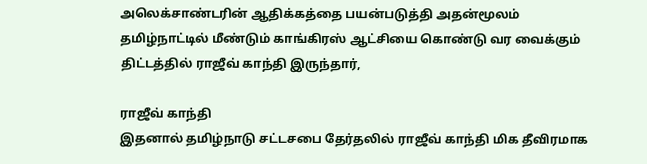அலெக்சாண்டரின் ஆதிக்கத்தை பயன்படுத்தி அதன்மூலம் தமிழ்நாட்டில் மீண்டும் காங்கிரஸ் ஆட்சியை கொண்டு வர வைக்கும் திட்டத்தில் ராஜீவ் காந்தி இருந்தார்,

ராஜீவ் காந்தி
இதனால் தமிழ்நாடு சட்டசபை தேர்தலில் ராஜீவ் காந்தி மிக தீவிரமாக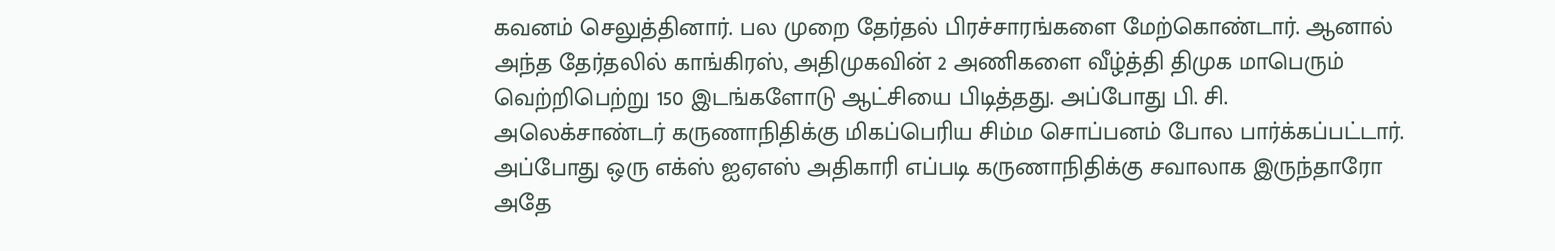கவனம் செலுத்தினார். பல முறை தேர்தல் பிரச்சாரங்களை மேற்கொண்டார். ஆனால் அந்த தேர்தலில் காங்கிரஸ், அதிமுகவின் 2 அணிகளை வீழ்த்தி திமுக மாபெரும் வெற்றிபெற்று 150 இடங்களோடு ஆட்சியை பிடித்தது. அப்போது பி. சி. அலெக்சாண்டர் கருணாநிதிக்கு மிகப்பெரிய சிம்ம சொப்பனம் போல பார்க்கப்பட்டார். அப்போது ஒரு எக்ஸ் ஐஏஎஸ் அதிகாரி எப்படி கருணாநிதிக்கு சவாலாக இருந்தாரோ அதே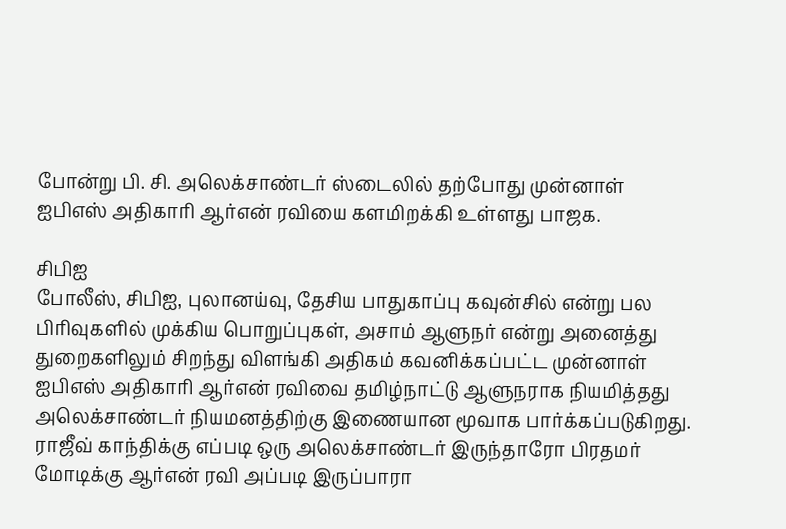போன்று பி. சி. அலெக்சாண்டர் ஸ்டைலில் தற்போது முன்னாள் ஐபிஎஸ் அதிகாரி ஆர்என் ரவியை களமிறக்கி உள்ளது பாஜக.

சிபிஐ
போலீஸ், சிபிஐ, புலானய்வு, தேசிய பாதுகாப்பு கவுன்சில் என்று பல பிரிவுகளில் முக்கிய பொறுப்புகள், அசாம் ஆளுநர் என்று அனைத்து துறைகளிலும் சிறந்து விளங்கி அதிகம் கவனிக்கப்பட்ட முன்னாள் ஐபிஎஸ் அதிகாரி ஆர்என் ரவிவை தமிழ்நாட்டு ஆளுநராக நியமித்தது அலெக்சாண்டர் நியமனத்திற்கு இணையான மூவாக பார்க்கப்படுகிறது. ராஜீவ் காந்திக்கு எப்படி ஒரு அலெக்சாண்டர் இருந்தாரோ பிரதமர் மோடிக்கு ஆர்என் ரவி அப்படி இருப்பாரா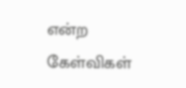என்ற கேள்விகள்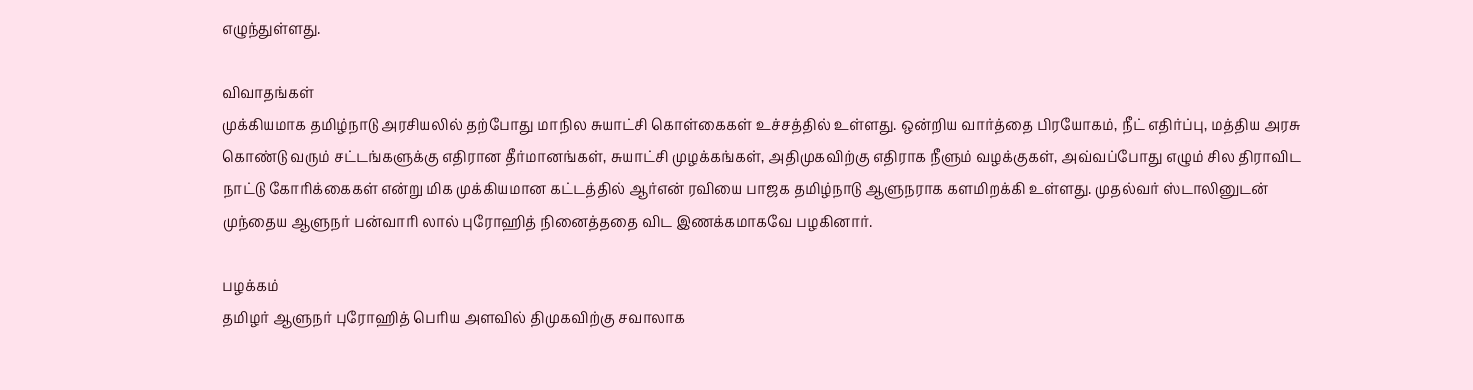எழுந்துள்ளது.

விவாதங்கள்
முக்கியமாக தமிழ்நாடு அரசியலில் தற்போது மாநில சுயாட்சி கொள்கைகள் உச்சத்தில் உள்ளது. ஒன்றிய வார்த்தை பிரயோகம், நீட் எதிர்ப்பு, மத்திய அரசு கொண்டு வரும் சட்டங்களுக்கு எதிரான தீர்மானங்கள், சுயாட்சி முழக்கங்கள், அதிமுகவிற்கு எதிராக நீளும் வழக்குகள், அவ்வப்போது எழும் சில திராவிட நாட்டு கோரிக்கைகள் என்று மிக முக்கியமான கட்டத்தில் ஆர்என் ரவியை பாஜக தமிழ்நாடு ஆளுநராக களமிறக்கி உள்ளது. முதல்வர் ஸ்டாலினுடன் முந்தைய ஆளுநர் பன்வாரி லால் புரோஹித் நினைத்ததை விட இணக்கமாகவே பழகினார்.

பழக்கம்
தமிழர் ஆளுநர் புரோஹித் பெரிய அளவில் திமுகவிற்கு சவாலாக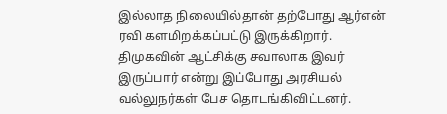இல்லாத நிலையில்தான் தற்போது ஆர்என் ரவி களமிறக்கப்பட்டு இருக்கிறார். திமுகவின் ஆட்சிக்கு சவாலாக இவர் இருப்பார் என்று இப்போது அரசியல் வல்லுநர்கள் பேச தொடங்கிவிட்டனர்.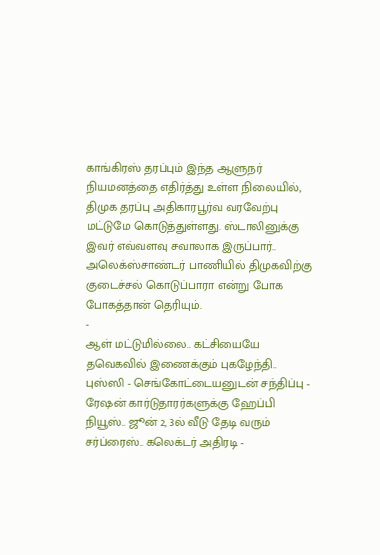காங்கிரஸ் தரப்பும் இந்த ஆளுநர் நியமனத்தை எதிர்த்து உள்ள நிலையில், திமுக தரப்பு அதிகாரபூர்வ வரவேற்பு மட்டுமே கொடுத்துள்ளது. ஸ்டாலினுக்கு இவர் எவ்வளவு சவாலாக இருப்பார்.. அலெக்ஸ்சாண்டர் பாணியில் திமுகவிற்கு குடைச்சல் கொடுப்பாரா என்று போக போகத்தான் தெரியும்.
-
ஆள் மட்டுமில்லை.. கட்சியையே தவெகவில் இணைக்கும் புகழேந்தி.. புஸ்ஸி - செங்கோட்டையனுடன் சந்திப்பு -
ரேஷன் கார்டுதாரர்களுக்கு ஹேப்பி நியூஸ்.. ஜூன் 2, 3ல் வீடு தேடி வரும் சர்ப்ரைஸ்.. கலெக்டர் அதிரடி -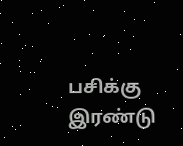பசிக்கு இரண்டு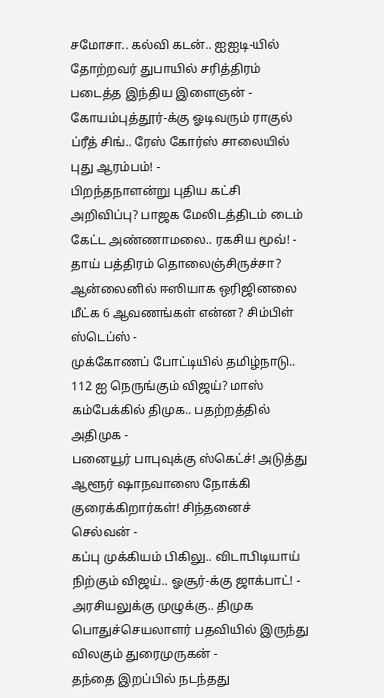சமோசா.. கல்வி கடன்.. ஐஐடி-யில் தோற்றவர் துபாயில் சரித்திரம் படைத்த இந்திய இளைஞன் -
கோயம்புத்தூர்-க்கு ஓடிவரும் ராகுல் ப்ரீத் சிங்.. ரேஸ் கோர்ஸ் சாலையில் புது ஆரம்பம்! -
பிறந்தநாளன்று புதிய கட்சி அறிவிப்பு? பாஜக மேலிடத்திடம் டைம் கேட்ட அண்ணாமலை.. ரகசிய மூவ்! -
தாய் பத்திரம் தொலைஞ்சிருச்சா? ஆன்லைனில் ஈஸியாக ஒரிஜினலை மீட்க 6 ஆவணங்கள் என்ன? சிம்பிள் ஸ்டெப்ஸ் -
முக்கோணப் போட்டியில் தமிழ்நாடு.. 112 ஐ நெருங்கும் விஜய்? மாஸ் கம்பேக்கில் திமுக.. பதற்றத்தில் அதிமுக -
பனையூர் பாபுவுக்கு ஸ்கெட்ச்! அடுத்து ஆளூர் ஷாநவாஸை நோக்கி குரைக்கிறார்கள்! சிந்தனைச் செல்வன் -
கப்பு முக்கியம் பிகிலு.. விடாபிடியாய் நிற்கும் விஜய்.. ஓசூர்-க்கு ஜாக்பாட்! -
அரசியலுக்கு முழுக்கு.. திமுக பொதுச்செயலாளர் பதவியில் இருந்து விலகும் துரைமுருகன் -
தந்தை இறப்பில் நடந்தது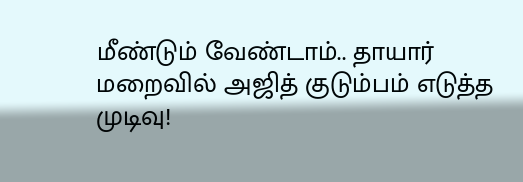மீண்டும் வேண்டாம்.. தாயார் மறைவில் அஜித் குடும்பம் எடுத்த முடிவு!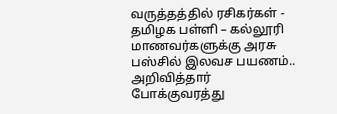வருத்தத்தில் ரசிகர்கள் -
தமிழக பள்ளி – கல்லூரி மாணவர்களுக்கு அரசு பஸ்சில் இலவச பயணம்.. அறிவித்தார் போக்குவரத்து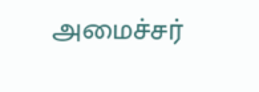அமைச்சர்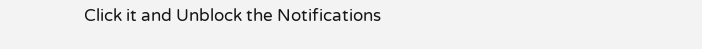Click it and Unblock the Notifications